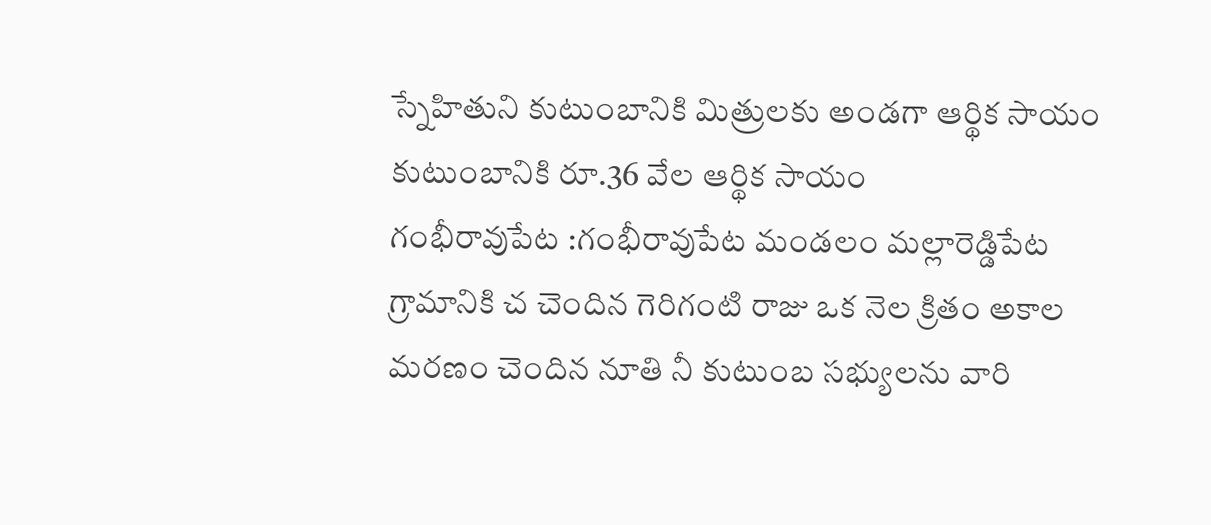స్నేహితుని కుటుంబానికి మిత్రులకు అండగా ఆర్థిక సాయం
కుటుంబానికి రూ.36 వేల ఆర్థిక సాయం
గంభీరావుపేట :గంభీరావుపేట మండలం మల్లారెడ్డిపేట గ్రామానికి చ చెందిన గెరిగంటి రాజు ఒక నెల క్రితం అకాల మరణం చెందిన నూతి నీ కుటుంబ సభ్యులను వారి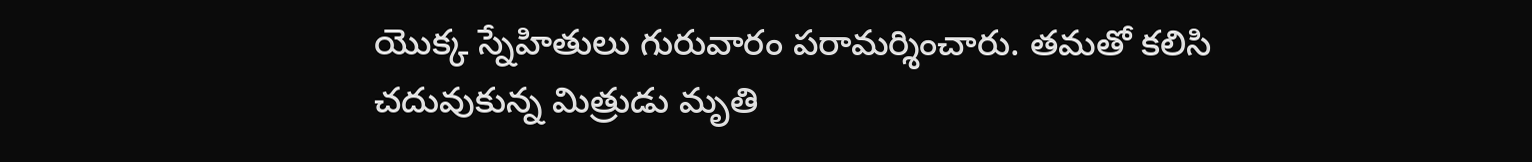యొక్క స్నేహితులు గురువారం పరామర్శించారు. తమతో కలిసి చదువుకున్న మిత్రుడు మృతి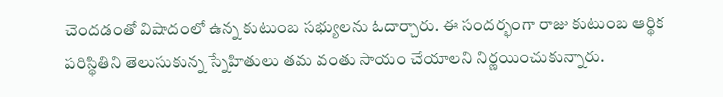చెందడంతో విషాదంలో ఉన్న కుటుంబ సభ్యులను ఓదార్చారు. ఈ సందర్భంగా రాజు కుటుంబ ఆర్థిక పరిస్థితిని తెలుసుకున్న స్నేహితులు తమ వంతు సాయం చేయాలని నిర్ణయించుకున్నారు.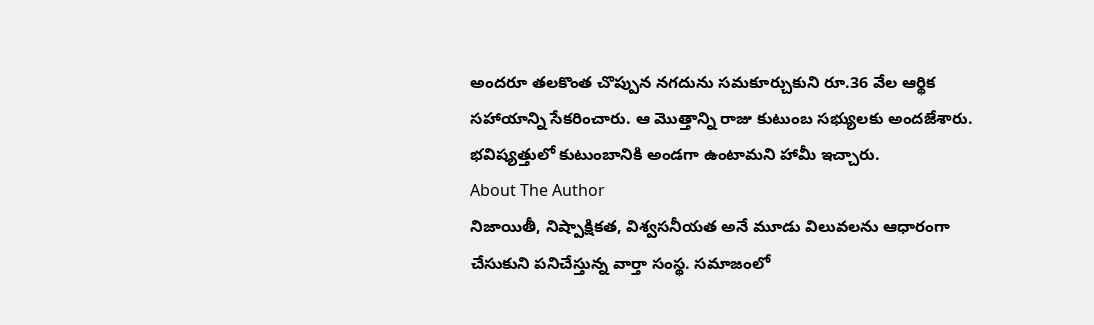అందరూ తలకొంత చొప్పున నగదును సమకూర్చుకుని రూ.36 వేల ఆర్థిక సహాయాన్ని సేకరించారు. ఆ మొత్తాన్ని రాజు కుటుంబ సభ్యులకు అందజేశారు. భవిష్యత్తులో కుటుంబానికి అండగా ఉంటామని హామీ ఇచ్చారు.
About The Author
నిజాయితీ, నిష్పాక్షికత, విశ్వసనీయత అనే మూడు విలువలను ఆధారంగా చేసుకుని పనిచేస్తున్న వార్తా సంస్థ. సమాజంలో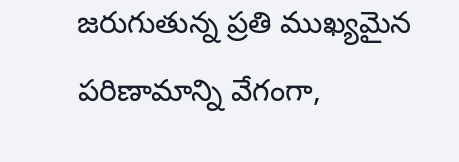జరుగుతున్న ప్రతి ముఖ్యమైన పరిణామాన్ని వేగంగా,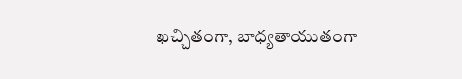ఖచ్చితంగా, బాధ్యతాయుతంగా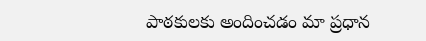పాఠకులకు అందించడం మా ప్రధాన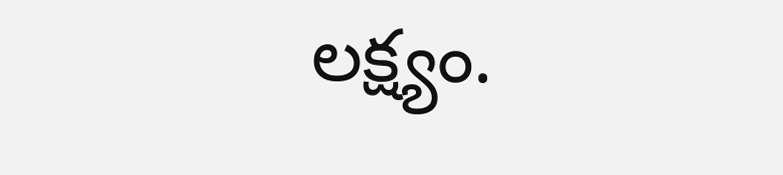లక్ష్యం.